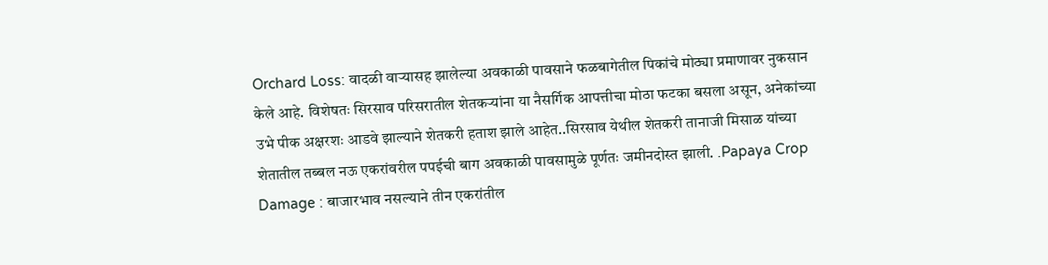Orchard Loss: वादळी वाऱ्यासह झालेल्या अवकाळी पावसाने फळबागेतील पिकांचे मोठ्या प्रमाणावर नुकसान केले आहे. विशेषतः सिरसाव परिसरातील शेतकऱ्यांना या नैसर्गिक आपत्तीचा मोठा फटका बसला असून, अनेकांच्या उभे पीक अक्षरशः आडवे झाल्याने शेतकरी हताश झाले आहेत..सिरसाव येथील शेतकरी तानाजी मिसाळ यांच्या शेतातील तब्बल नऊ एकरांवरील पपईची बाग अवकाळी पावसामुळे पूर्णतः जमीनदोस्त झाली. .Papaya Crop Damage : बाजारभाव नसल्याने तीन एकरांतील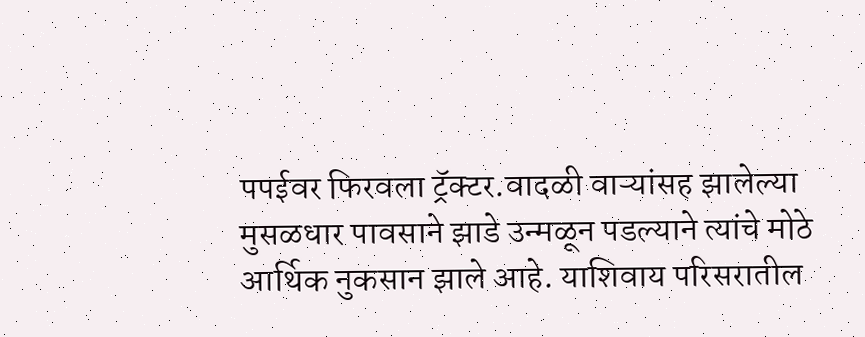पपईवर फिरवला ट्रॅक्टर.वादळी वाऱ्यांसह झालेल्या मुसळधार पावसाने झाडे उन्मळून पडल्याने त्यांचे मोठे आर्थिक नुकसान झाले आहे. याशिवाय परिसरातील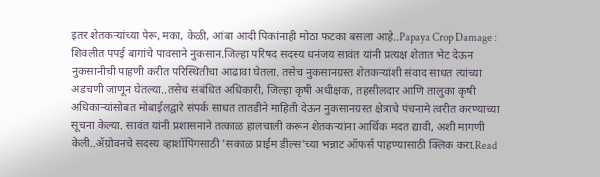इतर शेतकऱ्यांच्या पेरू, मका, केळी, आंबा आदी पिकांनाही मोठा फटका बसला आहे..Papaya Crop Damage : शिवलीत पपई बागांचे पावसाने नुकसान.जिल्हा परिषद सदस्य धनंजय सावंत यांनी प्रत्यक्ष शेतात भेट देऊन नुकसानीची पाहणी करीत परिस्थितीचा आढावा घेतला. तसेच नुकसानग्रस्त शेतकऱ्यांशी संवाद साधत त्यांच्या अडचणी जाणून घेतल्या..तसेच संबंधित अधिकारी, जिल्हा कृषी अधीक्षक, तहसीलदार आणि तालुका कृषी अधिकाऱ्यांसोबत मोबाईलद्वारे संपर्क साधत तातडीने माहिती देऊन नुकसानग्रस्त क्षेत्राचे पंचनामे त्वरीत करण्याच्या सूचना केल्या. सावंत यांनी प्रशासनाने तत्काळ हालचाली करून शेतकऱ्यांना आर्थिक मदत द्यावी, अशी मागणी केली..ॲग्रोवनचे सदस्य व्हाशॉपिंगसाठी 'सकाळ प्राईम डील्स'च्या भन्नाट ऑफर्स पाहण्यासाठी क्लिक करा.Read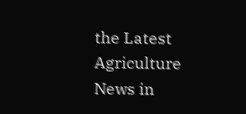the Latest Agriculture News in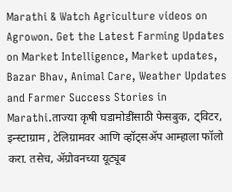Marathi & Watch Agriculture videos on Agrowon. Get the Latest Farming Updates on Market Intelligence, Market updates, Bazar Bhav, Animal Care, Weather Updates and Farmer Success Stories in Marathi.ताज्या कृषी घडामोडींसाठी फेसबुक, ट्विटर, इन्स्टाग्राम , टेलिग्रामवर आणि व्हॉट्सॲप आम्हाला फॉलो करा. तसेच, ॲग्रोवनच्या यूट्यूब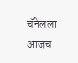चॅनेलला आजच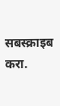सबस्क्राइब करा.